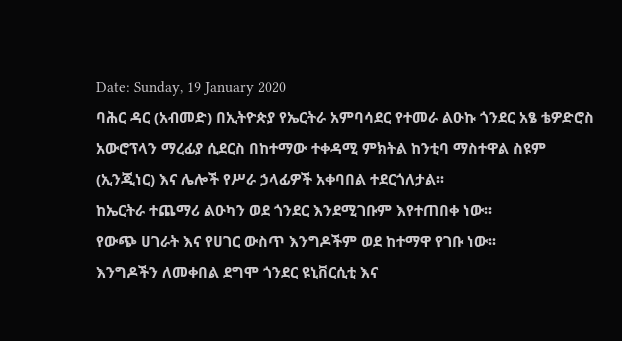Date: Sunday, 19 January 2020
ባሕር ዳር (አብመድ) በኢትዮጵያ የኤርትራ አምባሳደር የተመራ ልዑኩ ጎንደር አፄ ቴዎድሮስ አውሮፕላን ማረፊያ ሲደርስ በከተማው ተቀዳሚ ምክትል ከንቲባ ማስተዋል ስዩም (ኢንጂነር) እና ሌሎች የሥራ ኃላፊዎች አቀባበል ተደርጎለታል፡፡
ከኤርትራ ተጨማሪ ልዑካን ወደ ጎንደር እንደሚገቡም እየተጠበቀ ነው፡፡
የውጭ ሀገራት እና የሀገር ውስጥ እንግዶችም ወደ ከተማዋ የገቡ ነው፡፡
እንግዶችን ለመቀበል ደግሞ ጎንደር ዩኒቨርሲቲ እና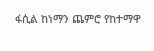ፋሲል ከነማን ጨምሮ የከተማዋ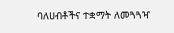ባለሀብቶችና ተቋማት ለመጓጓዣ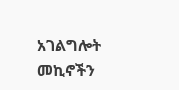አገልግሎት መኪኖችን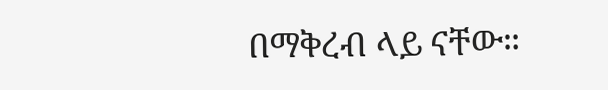በማቅረብ ላይ ናቸው።